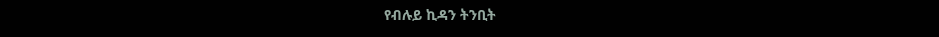የብሉይ ኪዳን ትንቢት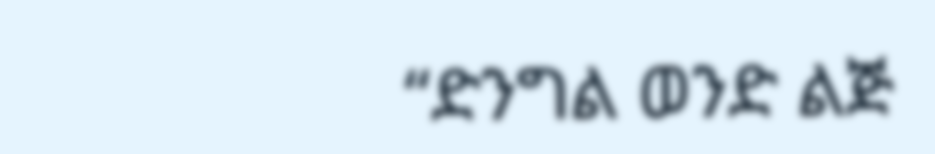“ድንግል ወንድ ልጅ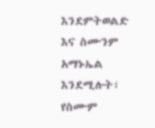እንደምትወልድ እና ስሙንም አማኑኤል እንደሚሉት፣ የስሙም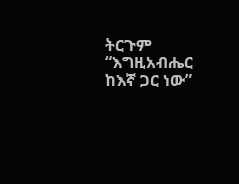ትርጉም “እግዚአብሔር ከእኛ ጋር ነው”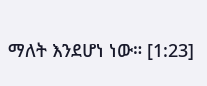ማለት እንደሆነ ነው። [1:23]